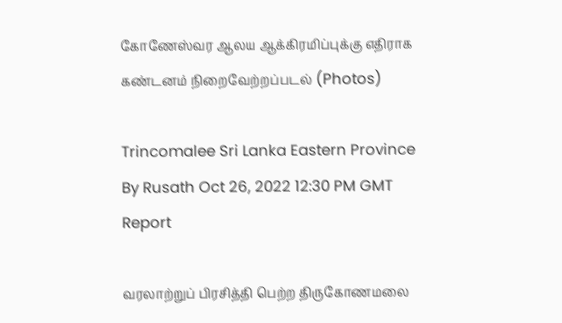கோணேஸ்வர ஆலய ஆக்கிரமிப்புக்கு எதிராக கண்டனம் நிறைவேற்றப்படல் (Photos)

Trincomalee Sri Lanka Eastern Province
By Rusath Oct 26, 2022 12:30 PM GMT
Report

வரலாற்றுப் பிரசித்தி பெற்ற திருகோணமலை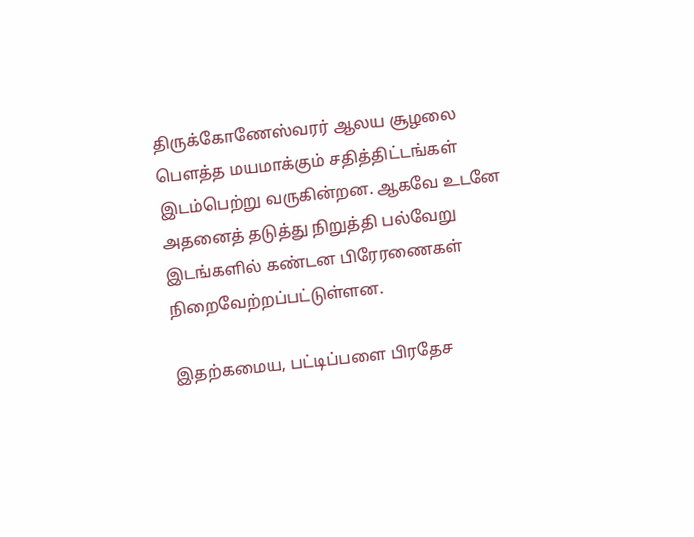திருக்கோணேஸ்வரர் ஆலய சூழலை பௌத்த மயமாக்கும் சதித்திட்டங்கள் இடம்பெற்று வருகின்றன. ஆகவே உடனே அதனைத் தடுத்து நிறுத்தி பல்வேறு இடங்களில் கண்டன பிரேரணைகள் நிறைவேற்றப்பட்டுள்ளன.

இதற்கமைய, பட்டிப்பளை பிரதேச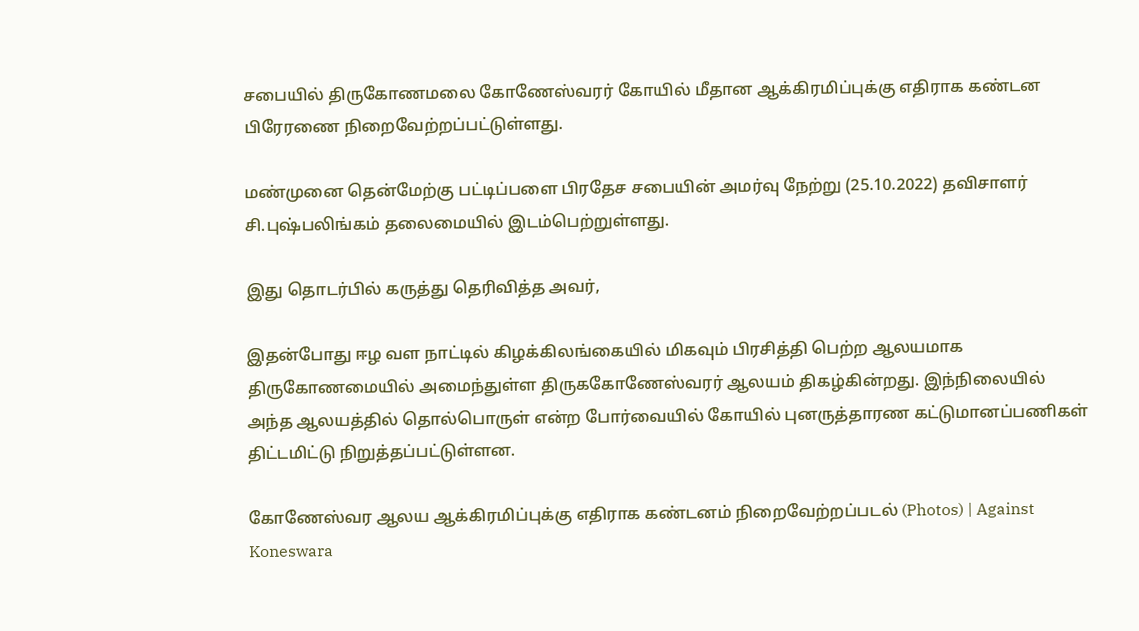சபையில் திருகோணமலை கோணேஸ்வரர் கோயில் மீதான ஆக்கிரமிப்புக்கு எதிராக கண்டன பிரேரணை நிறைவேற்றப்பட்டுள்ளது.

மண்முனை தென்மேற்கு பட்டிப்பளை பிரதேச சபையின் அமர்வு நேற்று (25.10.2022) தவிசாளர் சி.புஷ்பலிங்கம் தலைமையில் இடம்பெற்றுள்ளது.

இது தொடர்பில் கருத்து தெரிவித்த அவர்,

இதன்போது ஈழ வள நாட்டில் கிழக்கிலங்கையில் மிகவும் பிரசித்தி பெற்ற ஆலயமாக திருகோணமையில் அமைந்துள்ள திருககோணேஸ்வரர் ஆலயம் திகழ்கின்றது. இந்நிலையில் அந்த ஆலயத்தில் தொல்பொருள் என்ற போர்வையில் கோயில் புனருத்தாரண கட்டுமானப்பணிகள் திட்டமிட்டு நிறுத்தப்பட்டுள்ளன.

கோணேஸ்வர ஆலய ஆக்கிரமிப்புக்கு எதிராக கண்டனம் நிறைவேற்றப்படல் (Photos) | Against Koneswara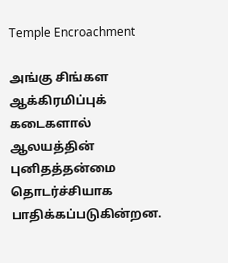Temple Encroachment

அங்கு சிங்கள ஆக்கிரமிப்புக் கடைகளால் ஆலயத்தின் புனிதத்தன்மை தொடர்ச்சியாக பாதிக்கப்படுகின்றன.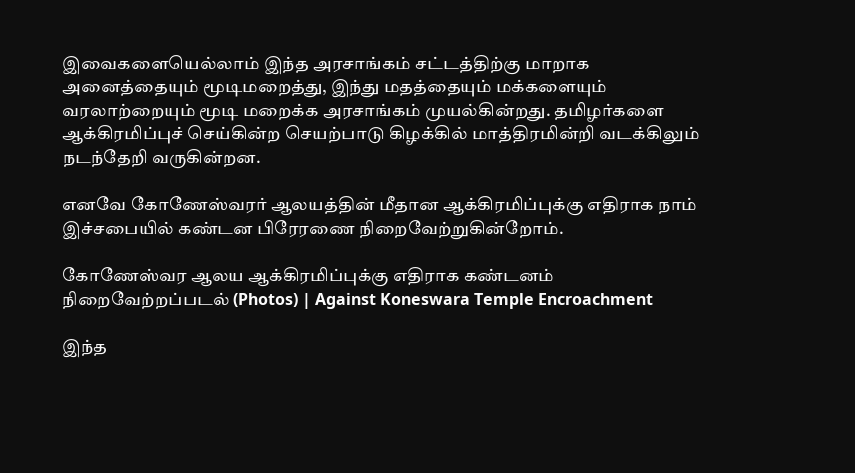இவைகளையெல்லாம் இந்த அரசாங்கம் சட்டத்திற்கு மாறாக அனைத்தையும் மூடிமறைத்து, இந்து மதத்தையும் மக்களையும் வரலாற்றையும் மூடி மறைக்க அரசாங்கம் முயல்கின்றது. தமிழர்களை ஆக்கிரமிப்புச் செய்கின்ற செயற்பாடு கிழக்கில் மாத்திரமின்றி வடக்கிலும் நடந்தேறி வருகின்றன.

எனவே கோணேஸ்வரர் ஆலயத்தின் மீதான ஆக்கிரமிப்புக்கு எதிராக நாம் இச்சபையில் கண்டன பிரேரணை நிறைவேற்றுகின்றோம்.

கோணேஸ்வர ஆலய ஆக்கிரமிப்புக்கு எதிராக கண்டனம் நிறைவேற்றப்படல் (Photos) | Against Koneswara Temple Encroachment

இந்த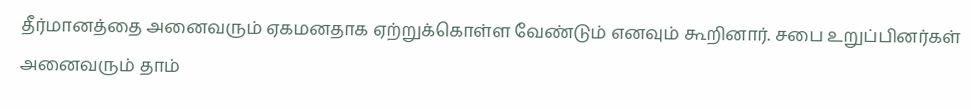தீர்மானத்தை அனைவரும் ஏகமனதாக ஏற்றுக்கொள்ள வேண்டும் எனவும் கூறினார். சபை உறுப்பினர்கள் அனைவரும் தாம்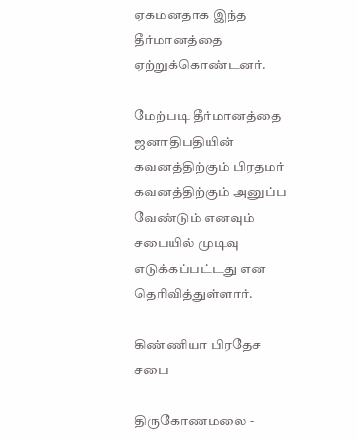ஏகமனதாக இந்த தீர்மானத்தை ஏற்றுக்கொண்டனர்.

மேற்படி தீர்மானத்தை ஜனாதிபதியின் கவனத்திற்கும் பிரதமர் கவனத்திற்கும் அனுப்ப வேண்டும் எனவும் சபையில் முடிவு எடுக்கப்பட்டது என தெரிவித்துள்ளார்.

கிண்ணியா பிரதேச சபை

திருகோணமலை -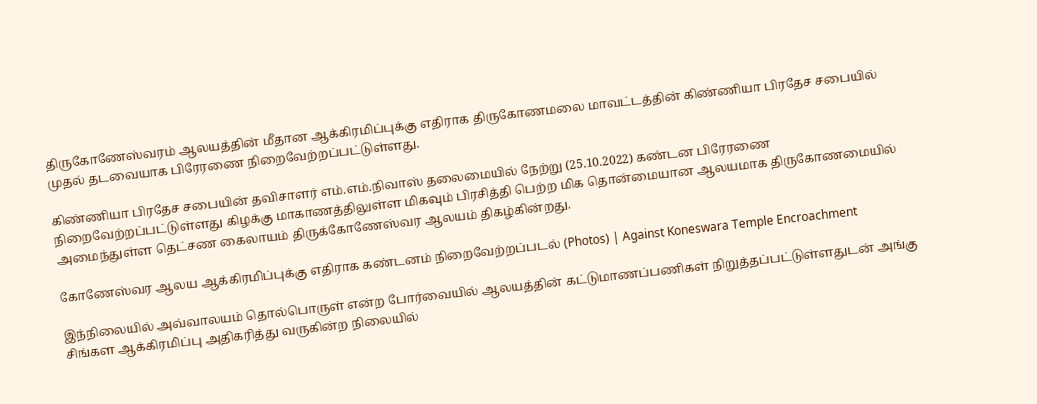திருகோணேஸ்வரம் ஆலயத்தின் மீதான ஆக்கிரமிப்புக்கு எதிராக திருகோணமலை மாவட்டத்தின் கிண்ணியா பிரதேச சபையில் முதல் தடவையாக பிரேரணை நிறைவேற்றப்பட்டுள்ளது.

கிண்ணியா பிரதேச சபையின் தவிசாளர் எம்.எம்.நிவாஸ் தலைமையில் நேற்று (25.10.2022) கண்டன பிரேரணை நிறைவேற்றப்பட்டுள்ளது கிழக்கு மாகாணத்திலுள்ள மிகவும் பிரசித்தி பெற்ற மிக தொன்மையான ஆலயமாக திருகோணமையில் அமைந்துள்ள தெட்சண கைலாயம் திருக்கோணேஸ்வர ஆலயம் திகழ்கின்றது.

கோணேஸ்வர ஆலய ஆக்கிரமிப்புக்கு எதிராக கண்டனம் நிறைவேற்றப்படல் (Photos) | Against Koneswara Temple Encroachment

இந்நிலையில் அவ்வாலயம் தொல்பொருள் என்ற போர்வையில் ஆலயத்தின் கட்டுமாணப்பணிகள் நிறுத்தப்பட்டுள்ளதுடன் அங்கு சிங்கள ஆக்கிரமிப்பு அதிகரித்து வருகின்ற நிலையில்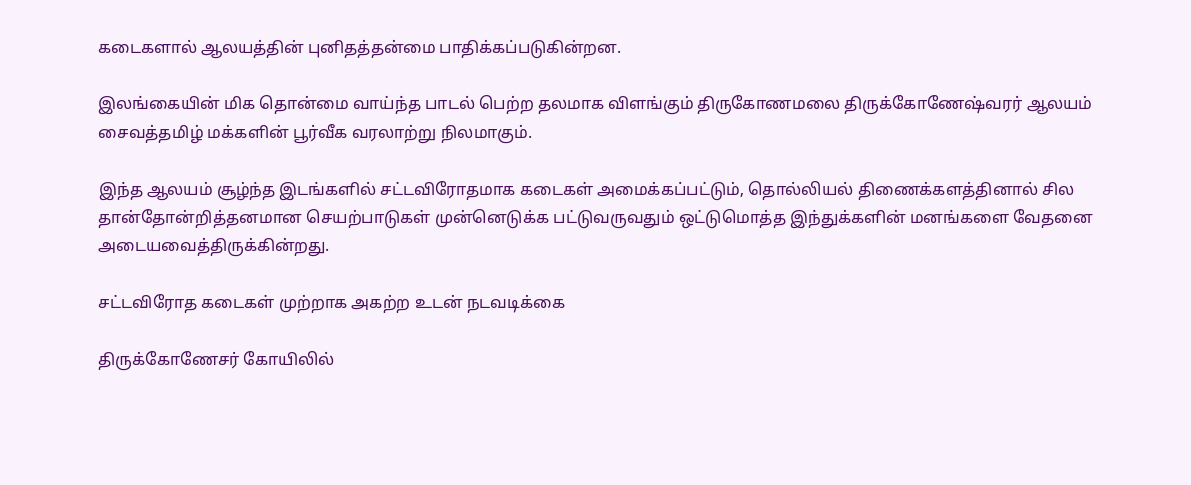கடைகளால் ஆலயத்தின் புனிதத்தன்மை பாதிக்கப்படுகின்றன.

இலங்கையின் மிக தொன்மை வாய்ந்த பாடல் பெற்ற தலமாக விளங்கும் திருகோணமலை திருக்கோணேஷ்வரர் ஆலயம் சைவத்தமிழ் மக்களின் பூர்வீக வரலாற்று நிலமாகும்.

இந்த ஆலயம் சூழ்ந்த இடங்களில் சட்டவிரோதமாக கடைகள் அமைக்கப்பட்டும், தொல்லியல் திணைக்களத்தினால் சில தான்தோன்றித்தனமான செயற்பாடுகள் முன்னெடுக்க பட்டுவருவதும் ஒட்டுமொத்த இந்துக்களின் மனங்களை வேதனை அடையவைத்திருக்கின்றது.

சட்டவிரோத கடைகள் முற்றாக அகற்ற உடன் நடவடிக்கை

திருக்கோணேசர் கோயிலில்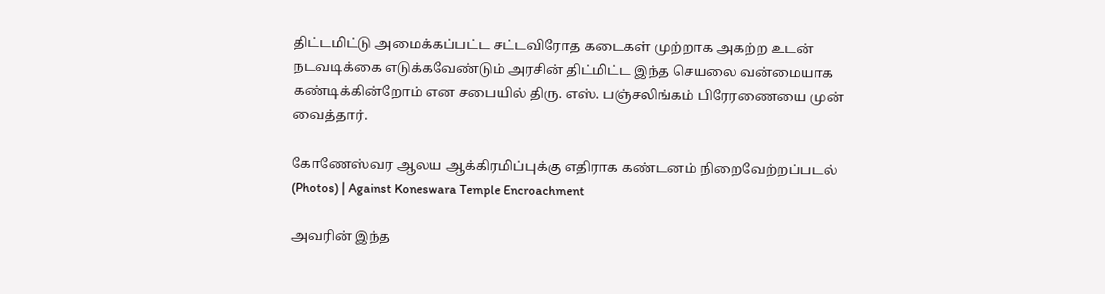திட்டமிட்டு அமைக்கப்பட்ட சட்டவிரோத கடைகள் முற்றாக அகற்ற உடன் நடவடிக்கை எடுக்கவேண்டும் அரசின் திட்மிட்ட இந்த செயலை வன்மையாக கண்டிக்கின்றோம் என சபையில் திரு. எஸ். பஞ்சலிங்கம் பிரேரணையை முன் வைத்தார்.

கோணேஸ்வர ஆலய ஆக்கிரமிப்புக்கு எதிராக கண்டனம் நிறைவேற்றப்படல் (Photos) | Against Koneswara Temple Encroachment

அவரின் இந்த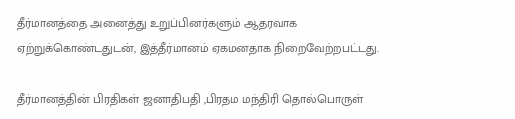தீர்மானத்தை அனைத்து உறுப்பினர்களும் ஆதரவாக ஏற்றுக்கொண்டதுடன், இத்தீர்மானம் ஏகமனதாக நிறைவேற்றபட்டது.

தீர்மானத்தின் பிரதிகள் ஜனாதிபதி ,பிரதம மந்திரி தொல்பொருள்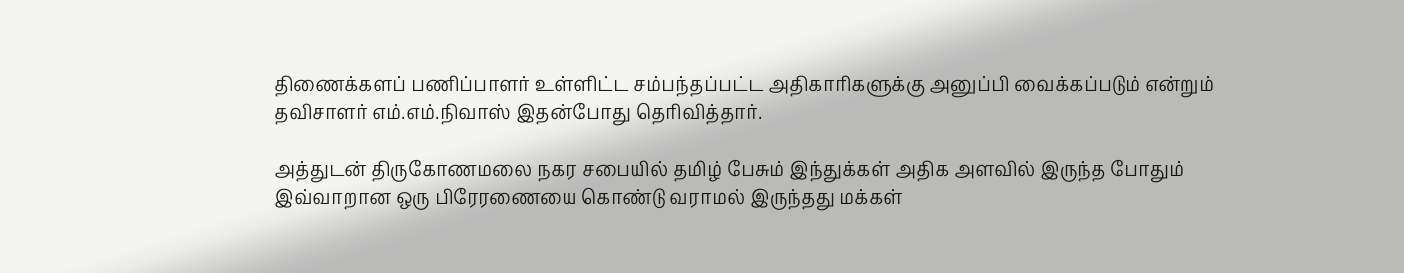திணைக்களப் பணிப்பாளர் உள்ளிட்ட சம்பந்தப்பட்ட அதிகாரிகளுக்கு அனுப்பி வைக்கப்படும் என்றும் தவிசாளர் எம்.எம்.நிவாஸ் இதன்போது தெரிவித்தார்.

அத்துடன் திருகோணமலை நகர சபையில் தமிழ் பேசும் இந்துக்கள் அதிக அளவில் இருந்த போதும் இவ்வாறான ஒரு பிரேரணையை கொண்டு வராமல் இருந்தது மக்கள்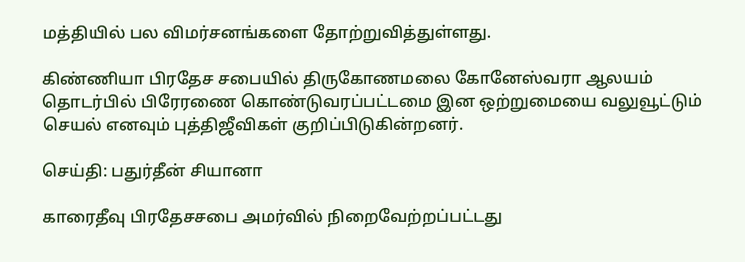மத்தியில் பல விமர்சனங்களை தோற்றுவித்துள்ளது.

கிண்ணியா பிரதேச சபையில் திருகோணமலை கோனேஸ்வரா ஆலயம் தொடர்பில் பிரேரணை கொண்டுவரப்பட்டமை இன ஒற்றுமையை வலுவூட்டும் செயல் எனவும் புத்திஜீவிகள் குறிப்பிடுகின்றனர்.

செய்தி: பதுர்தீன் சியானா

காரைதீவு பிரதேசசபை அமர்வில் நிறைவேற்றப்பட்டது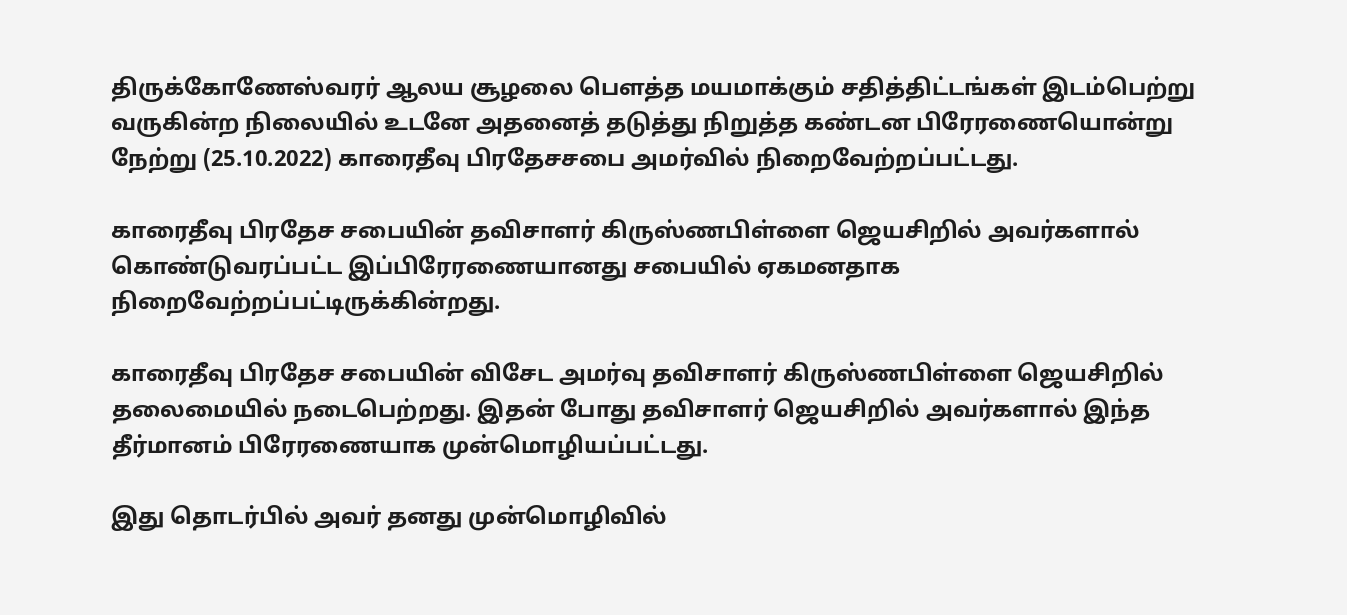திருக்கோணேஸ்வரர் ஆலய சூழலை பௌத்த மயமாக்கும் சதித்திட்டங்கள் இடம்பெற்று வருகின்ற நிலையில் உடனே அதனைத் தடுத்து நிறுத்த கண்டன பிரேரணையொன்று நேற்று (25.10.2022) காரைதீவு பிரதேசசபை அமர்வில் நிறைவேற்றப்பட்டது.

காரைதீவு பிரதேச சபையின் தவிசாளர் கிருஸ்ணபிள்ளை ஜெயசிறில் அவர்களால் கொண்டுவரப்பட்ட இப்பிரேரணையானது சபையில் ஏகமனதாக நிறைவேற்றப்பட்டிருக்கின்றது.

காரைதீவு பிரதேச சபையின் விசேட அமர்வு தவிசாளர் கிருஸ்ணபிள்ளை ஜெயசிறில் தலைமையில் நடைபெற்றது. இதன் போது தவிசாளர் ஜெயசிறில் அவர்களால் இந்த தீர்மானம் பிரேரணையாக முன்மொழியப்பட்டது.

இது தொடர்பில் அவர் தனது முன்மொழிவில்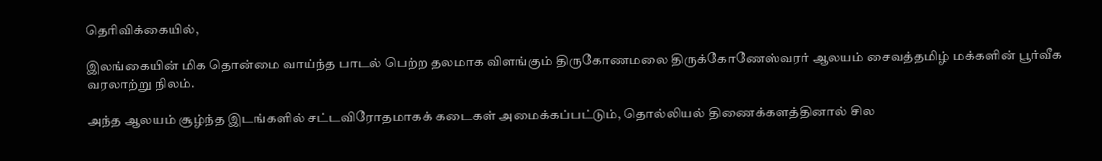தெரிவிக்கையில்,

இலங்கையின் மிக தொன்மை வாய்ந்த பாடல் பெற்ற தலமாக விளங்கும் திருகோணமலை திருக்கோணேஸ்வரர் ஆலயம் சைவத்தமிழ் மக்களின் பூர்வீக வரலாற்று நிலம்.

அந்த ஆலயம் சூழ்ந்த இடங்களில் சட்டவிரோதமாகக் கடைகள் அமைக்கப்பட்டும், தொல்லியல் திணைக்களத்தினால் சில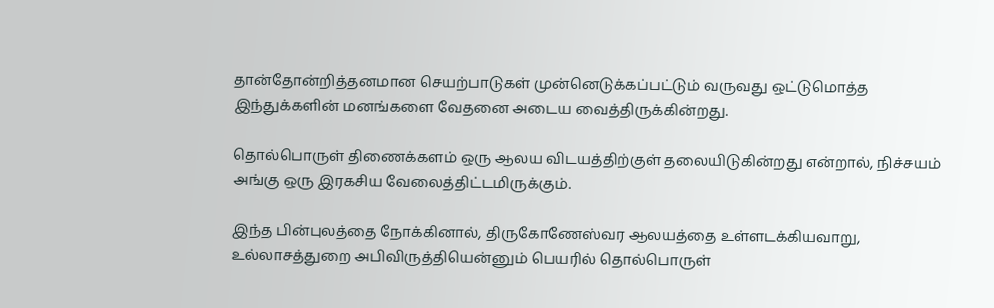தான்தோன்றித்தனமான செயற்பாடுகள் முன்னெடுக்கப்பட்டும் வருவது ஒட்டுமொத்த இந்துக்களின் மனங்களை வேதனை அடைய வைத்திருக்கின்றது.

தொல்பொருள் திணைக்களம் ஒரு ஆலய விடயத்திற்குள் தலையிடுகின்றது என்றால், நிச்சயம் அங்கு ஒரு இரகசிய வேலைத்திட்டமிருக்கும்.

இந்த பின்புலத்தை நோக்கினால், திருகோணேஸ்வர ஆலயத்தை உள்ளடக்கியவாறு, உல்லாசத்துறை அபிவிருத்தியென்னும் பெயரில் தொல்பொருள்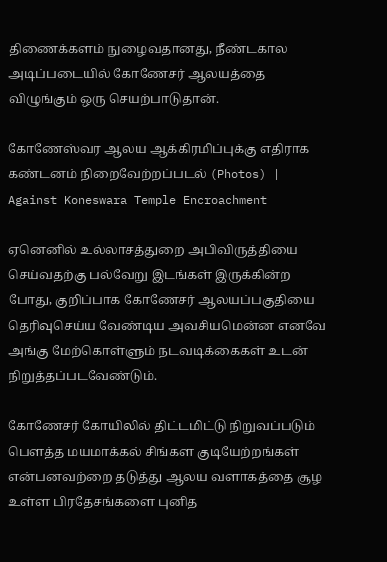திணைக்களம் நுழைவதானது, நீண்டகால அடிப்படையில் கோணேசர் ஆலயத்தை விழுங்கும் ஒரு செயற்பாடுதான்.

கோணேஸ்வர ஆலய ஆக்கிரமிப்புக்கு எதிராக கண்டனம் நிறைவேற்றப்படல் (Photos) | Against Koneswara Temple Encroachment

ஏனெனில் உல்லாசத்துறை அபிவிருத்தியை செய்வதற்கு பல்வேறு இடங்கள் இருக்கின்ற போது, குறிப்பாக கோணேசர் ஆலயப்பகுதியை தெரிவுசெய்ய வேண்டிய அவசியமென்ன எனவே அங்கு மேற்கொள்ளும் நடவடிக்கைகள் உடன் நிறுத்தப்படவேண்டும்.

கோணேசர் கோயிலில் திட்டமிட்டு நிறுவப்படும் பௌத்த மயமாக்கல் சிங்கள குடியேற்றங்கள் என்பனவற்றை தடுத்து ஆலய வளாகத்தை சூழ உள்ள பிரதேசங்களை புனித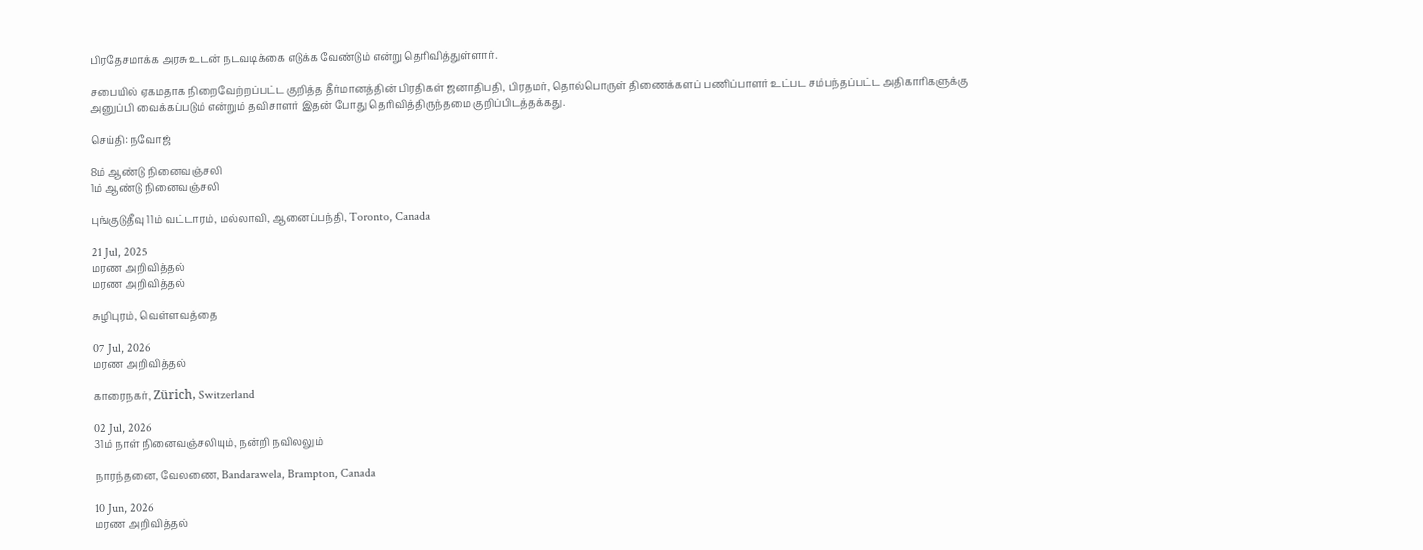பிரதேசமாக்க அரசு உடன் நடவடிக்கை எடுக்க வேண்டும் என்று தெரிவித்துள்ளார்.

சபையில் ஏகமதாக நிறைவேற்றப்பட்ட குறித்த தீர்மானத்தின் பிரதிகள் ஜனாதிபதி, பிரதமர், தொல்பொருள் திணைக்களப் பணிப்பாளர் உட்பட சம்பந்தப்பட்ட அதிகாரிகளுக்கு அனுப்பி வைக்கப்படும் என்றும் தவிசாளர் இதன் போது தெரிவித்திருந்தமை குறிப்பிடத்தக்கது.

செய்தி: நவோஜ்

8ம் ஆண்டு நினைவஞ்சலி
1ம் ஆண்டு நினைவஞ்சலி

புங்குடுதீவு 11ம் வட்டாரம், மல்லாவி, ஆனைப்பந்தி, Toronto, Canada

21 Jul, 2025
மரண அறிவித்தல்
மரண அறிவித்தல்

சுழிபுரம், வெள்ளவத்தை

07 Jul, 2026
மரண அறிவித்தல்

காரைநகர், Zürich, Switzerland

02 Jul, 2026
31ம் நாள் நினைவஞ்சலியும், நன்றி நவிலலும்

நாரந்தனை, வேலணை, Bandarawela, Brampton, Canada

10 Jun, 2026
மரண அறிவித்தல்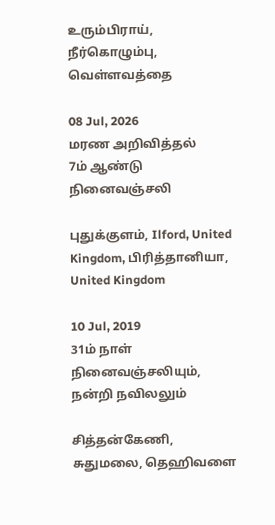உரும்பிராய், நீர்கொழும்பு, வெள்ளவத்தை

08 Jul, 2026
மரண அறிவித்தல்
7ம் ஆண்டு நினைவஞ்சலி

புதுக்குளம், Ilford, United Kingdom, பிரித்தானியா, United Kingdom

10 Jul, 2019
31ம் நாள் நினைவஞ்சலியும், நன்றி நவிலலும்

சித்தன்கேணி, சுதுமலை, தெஹிவளை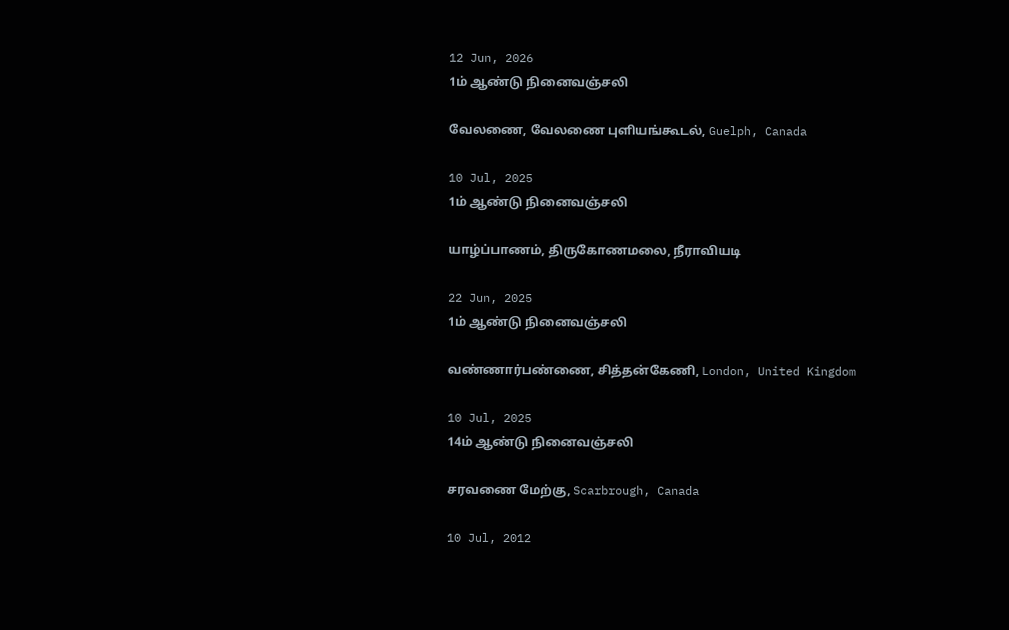12 Jun, 2026
1ம் ஆண்டு நினைவஞ்சலி

வேலணை, வேலணை புளியங்கூடல், Guelph, Canada

10 Jul, 2025
1ம் ஆண்டு நினைவஞ்சலி

யாழ்ப்பாணம், திருகோணமலை, நீராவியடி

22 Jun, 2025
1ம் ஆண்டு நினைவஞ்சலி

வண்ணார்பண்ணை, சித்தன்கேணி, London, United Kingdom

10 Jul, 2025
14ம் ஆண்டு நினைவஞ்சலி

சரவணை மேற்கு, Scarbrough, Canada

10 Jul, 2012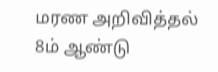மரண அறிவித்தல்
8ம் ஆண்டு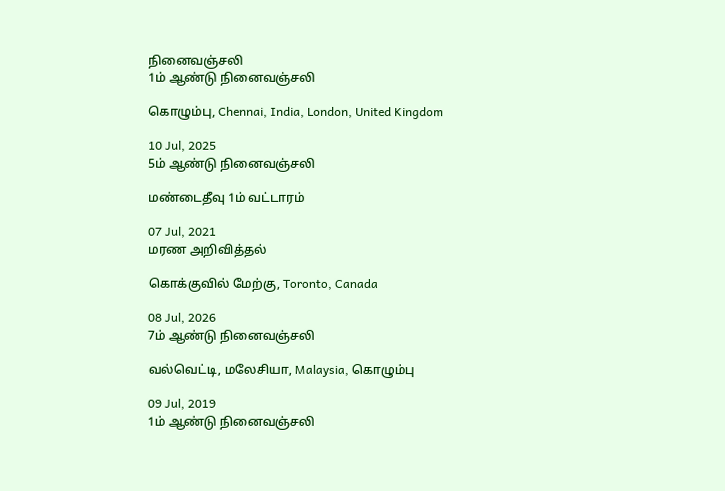நினைவஞ்சலி
1ம் ஆண்டு நினைவஞ்சலி

கொழும்பு, Chennai, India, London, United Kingdom

10 Jul, 2025
5ம் ஆண்டு நினைவஞ்சலி

மண்டைதீவு 1ம் வட்டாரம்

07 Jul, 2021
மரண அறிவித்தல்

கொக்குவில் மேற்கு, Toronto, Canada

08 Jul, 2026
7ம் ஆண்டு நினைவஞ்சலி

வல்வெட்டி, மலேசியா, Malaysia, கொழும்பு

09 Jul, 2019
1ம் ஆண்டு நினைவஞ்சலி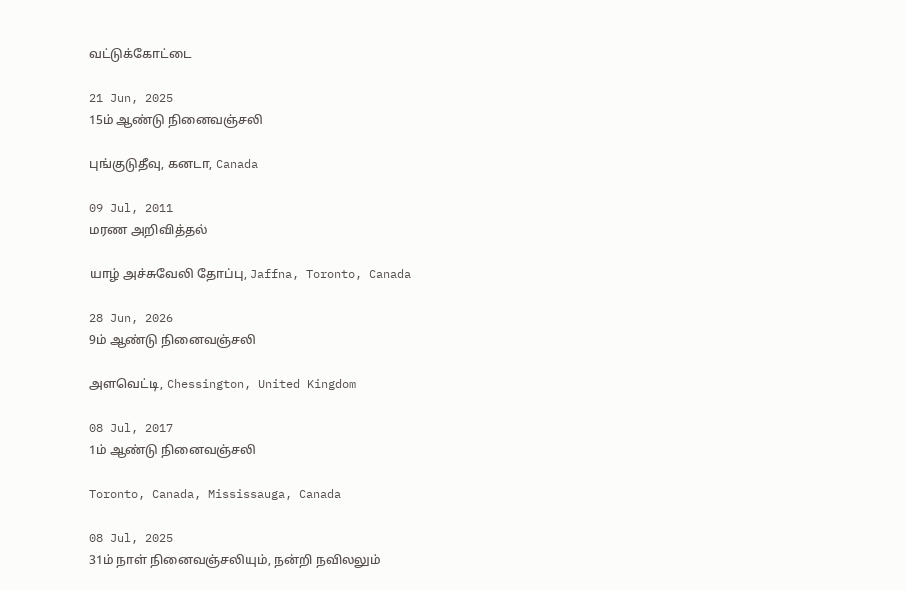வட்டுக்கோட்டை

21 Jun, 2025
15ம் ஆண்டு நினைவஞ்சலி

புங்குடுதீவு, கனடா, Canada

09 Jul, 2011
மரண அறிவித்தல்

யாழ் அச்சுவேலி தோப்பு, Jaffna, Toronto, Canada

28 Jun, 2026
9ம் ஆண்டு நினைவஞ்சலி

அளவெட்டி, Chessington, United Kingdom

08 Jul, 2017
1ம் ஆண்டு நினைவஞ்சலி

Toronto, Canada, Mississauga, Canada

08 Jul, 2025
31ம் நாள் நினைவஞ்சலியும், நன்றி நவிலலும்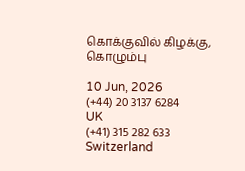கொக்குவில் கிழக்கு, கொழும்பு

10 Jun, 2026
(+44) 20 3137 6284
UK
(+41) 315 282 633
Switzerland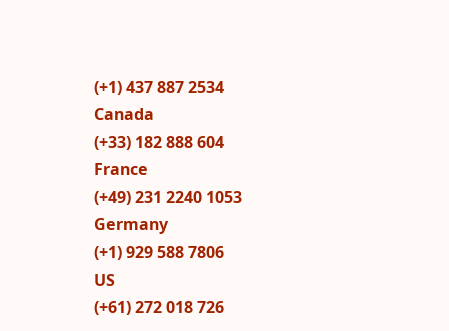(+1) 437 887 2534
Canada
(+33) 182 888 604
France
(+49) 231 2240 1053
Germany
(+1) 929 588 7806
US
(+61) 272 018 726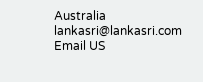Australia
lankasri@lankasri.com
Email US